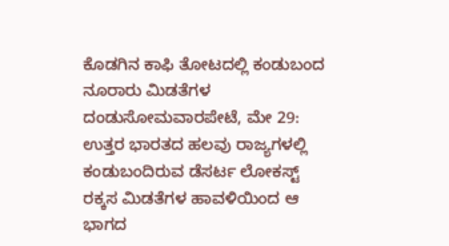ಕೊಡಗಿನ ಕಾಫಿ ತೋಟದಲ್ಲಿ ಕಂಡುಬಂದ ನೂರಾರು ಮಿಡತೆಗಳ ದಂಡುಸೋಮವಾರಪೇಟೆ, ಮೇ 29: ಉತ್ತರ ಭಾರತದ ಹಲವು ರಾಜ್ಯಗಳಲ್ಲಿ ಕಂಡುಬಂದಿರುವ ಡೆಸರ್ಟ ಲೋಕಸ್ಟ್ ರಕ್ಕಸ ಮಿಡತೆಗಳ ಹಾವಳಿಯಿಂದ ಆ ಭಾಗದ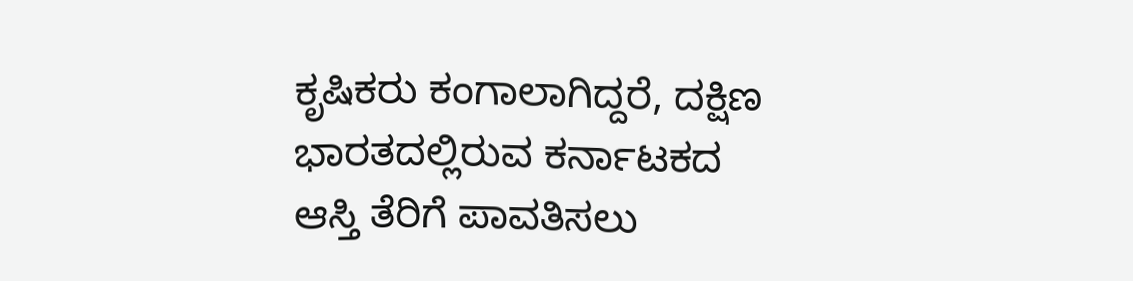ಕೃಷಿಕರು ಕಂಗಾಲಾಗಿದ್ದರೆ, ದಕ್ಷಿಣ ಭಾರತದಲ್ಲಿರುವ ಕರ್ನಾಟಕದ
ಆಸ್ತಿ ತೆರಿಗೆ ಪಾವತಿಸಲು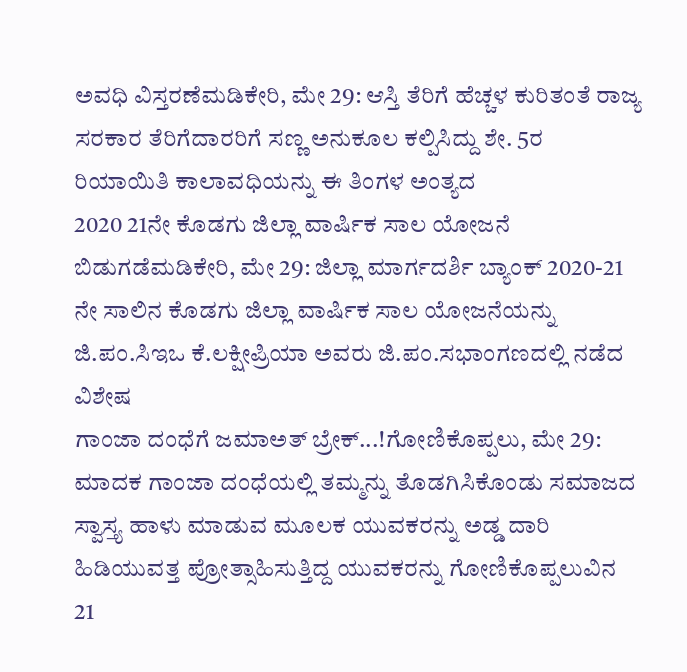ಅವಧಿ ವಿಸ್ತರಣೆಮಡಿಕೇರಿ, ಮೇ 29: ಆಸ್ತಿ ತೆರಿಗೆ ಹೆಚ್ಚಳ ಕುರಿತಂತೆ ರಾಜ್ಯ ಸರಕಾರ ತೆರಿಗೆದಾರರಿಗೆ ಸಣ್ಣ ಅನುಕೂಲ ಕಲ್ಪಿಸಿದ್ದು ಶೇ. 5ರ ರಿಯಾಯಿತಿ ಕಾಲಾವಧಿಯನ್ನು ಈ ತಿಂಗಳ ಅಂತ್ಯದ
2020 21ನೇ ಕೊಡಗು ಜಿಲ್ಲಾ ವಾರ್ಷಿಕ ಸಾಲ ಯೋಜನೆ ಬಿಡುಗಡೆಮಡಿಕೇರಿ, ಮೇ 29: ಜಿಲ್ಲಾ ಮಾರ್ಗದರ್ಶಿ ಬ್ಯಾಂಕ್ 2020-21 ನೇ ಸಾಲಿನ ಕೊಡಗು ಜಿಲ್ಲಾ ವಾರ್ಷಿಕ ಸಾಲ ಯೋಜನೆಯನ್ನು ಜಿ.ಪಂ.ಸಿಇಒ ಕೆ.ಲಕ್ಷೀಪ್ರಿಯಾ ಅವರು ಜಿ.ಪಂ.ಸಭಾಂಗಣದಲ್ಲಿ ನಡೆದ ವಿಶೇಷ
ಗಾಂಜಾ ದಂಧೆಗೆ ಜಮಾಅತ್ ಬ್ರೇಕ್...!ಗೋಣಿಕೊಪ್ಪಲು, ಮೇ 29: ಮಾದಕ ಗಾಂಜಾ ದಂಧೆಯಲ್ಲಿ ತಮ್ಮನ್ನು ತೊಡಗಿಸಿಕೊಂಡು ಸಮಾಜದ ಸ್ವಾಸ್ತ್ಯ ಹಾಳು ಮಾಡುವ ಮೂಲಕ ಯುವಕರನ್ನು ಅಡ್ಡ ದಾರಿ ಹಿಡಿಯುವತ್ತ ಪ್ರೋತ್ಸಾಹಿಸುತ್ತಿದ್ದ ಯುವಕರನ್ನು ಗೋಣಿಕೊಪ್ಪಲುವಿನ
21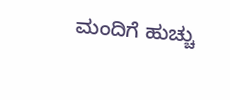ಮಂದಿಗೆ ಹುಚ್ಚು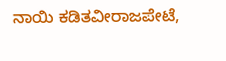ನಾಯಿ ಕಡಿತವೀರಾಜಪೇಟೆ,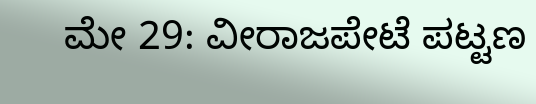ಮೇ 29: ವೀರಾಜಪೇಟೆ ಪಟ್ಟಣ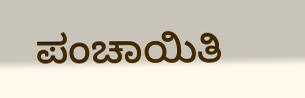ಪಂಚಾಯಿತಿ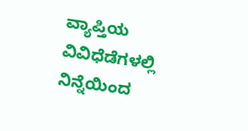ವ್ಯಾಪ್ತಿಯ ವಿವಿಧೆಡೆಗಳಲ್ಲಿ ನಿನ್ನೆಯಿಂದ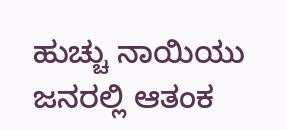ಹುಚ್ಚು ನಾಯಿಯು ಜನರಲ್ಲಿ ಆತಂಕ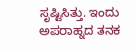ಸೃಷ್ಟಿಸಿತ್ತು. ಇಂದು ಅಪರಾಹ್ನದ ತನಕ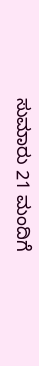ಸುಮಾರು 21 ಮಂದಿಗೆ